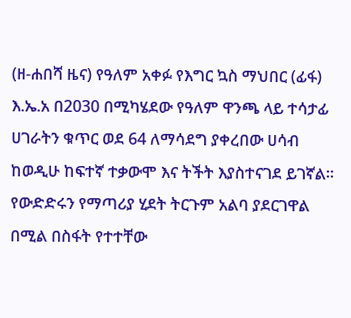(ዘ-ሐበሻ ዜና) የዓለም አቀፉ የእግር ኳስ ማህበር (ፊፋ) እ.ኤ.አ በ2030 በሚካሄደው የዓለም ዋንጫ ላይ ተሳታፊ ሀገራትን ቁጥር ወደ 64 ለማሳደግ ያቀረበው ሀሳብ ከወዲሁ ከፍተኛ ተቃውሞ እና ትችት እያስተናገደ ይገኛል።
የውድድሩን የማጣሪያ ሂደት ትርጉም አልባ ያደርገዋል በሚል በስፋት የተተቸው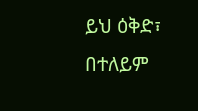ይህ ዕቅድ፣ በተለይም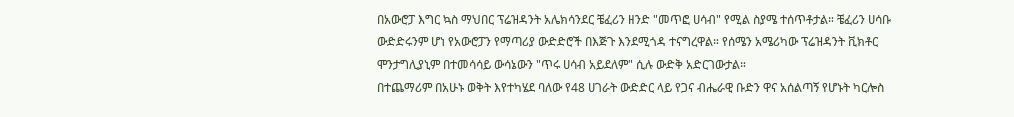በአውሮፓ እግር ኳስ ማህበር ፕሬዝዳንት አሌክሳንደር ቼፈሪን ዘንድ "መጥፎ ሀሳብ" የሚል ስያሜ ተሰጥቶታል። ቼፈሪን ሀሳቡ ውድድሩንም ሆነ የአውሮፓን የማጣሪያ ውድድሮች በእጅጉ እንደሚጎዳ ተናግረዋል። የሰሜን አሜሪካው ፕሬዝዳንት ቪክቶር ሞንታግሊያኒም በተመሳሳይ ውሳኔውን "ጥሩ ሀሳብ አይደለም" ሲሉ ውድቅ አድርገውታል።
በተጨማሪም በአሁኑ ወቅት እየተካሄደ ባለው የ48 ሀገራት ውድድር ላይ የጋና ብሔራዊ ቡድን ዋና አሰልጣኝ የሆኑት ካርሎስ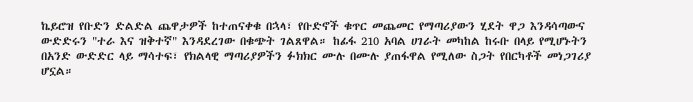ኬይሮዝ የቡድን ድልድል ጨዋታዎች ከተጠናቀቁ በኋላ፣ የቡድኖች ቁጥር መጨመር የማጣሪያውን ሂደት ዋጋ እንዳሳጣውና ውድድሩን "ተራ እና ዝቅተኛ" እንዳደረገው በቁጭት ገልጸዋል። ከፊፋ 210 አባል ሀገራት መካከል ከሩቡ በላይ የሚሆኑትን በአንድ ውድድር ላይ ማሳተፍ፣ የክልላዊ ማጣሪያዎችን ፉክክር ሙሉ በሙሉ ያጠፋዋል የሚለው ስጋት የበርካቶች መነጋገሪያ ሆኗል።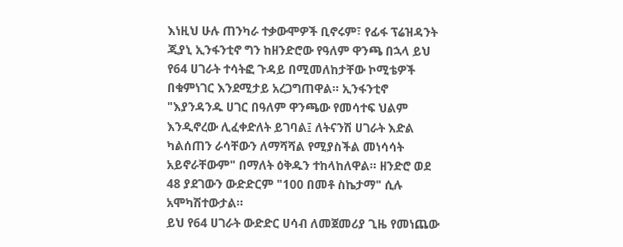እነዚህ ሁሉ ጠንካራ ተቃውሞዎች ቢኖሩም፣ የፊፋ ፕሬዝዳንት ጂያኒ ኢንፋንቲኖ ግን ከዘንድሮው የዓለም ዋንጫ በኋላ ይህ የ64 ሀገራት ተሳትፎ ጉዳይ በሚመለከታቸው ኮሚቴዎች በቁምነገር እንደሚታይ አረጋግጠዋል። ኢንፋንቲኖ "እያንዳንዱ ሀገር በዓለም ዋንጫው የመሳተፍ ህልም እንዲኖረው ሊፈቀድለት ይገባል፤ ለትናንሽ ሀገራት እድል ካልሰጠን ራሳቸውን ለማሻሻል የሚያስችል መነሳሳት አይኖራቸውም" በማለት ዕቅዱን ተከላከለዋል። ዘንድሮ ወደ 48 ያደገውን ውድድርም "100 በመቶ ስኬታማ" ሲሉ አሞካሽተውታል።
ይህ የ64 ሀገራት ውድድር ሀሳብ ለመጀመሪያ ጊዜ የመነጨው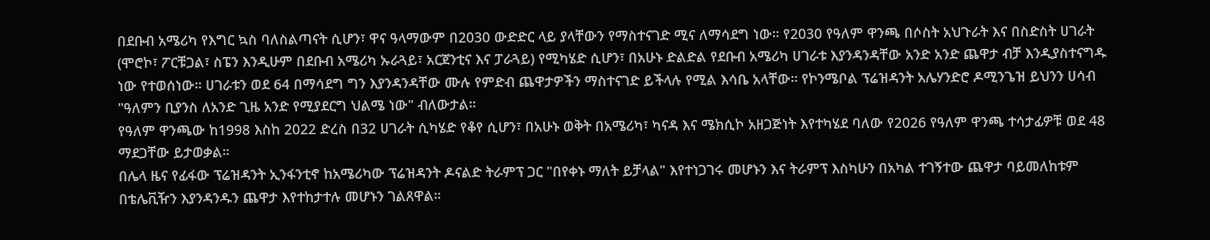በደቡብ አሜሪካ የእግር ኳስ ባለስልጣናት ሲሆን፣ ዋና ዓላማውም በ2030 ውድድር ላይ ያላቸውን የማስተናገድ ሚና ለማሳደግ ነው። የ2030 የዓለም ዋንጫ በሶስት አህጉራት እና በስድስት ሀገራት (ሞሮኮ፣ ፖርቹጋል፣ ስፔን እንዲሁም በደቡብ አሜሪካ ኡራጓይ፣ አርጀንቲና እና ፓራጓይ) የሚካሄድ ሲሆን፣ በአሁኑ ድልድል የደቡብ አሜሪካ ሀገራቱ እያንዳንዳቸው አንድ አንድ ጨዋታ ብቻ እንዲያስተናግዱ ነው የተወሰነው። ሀገራቱን ወደ 64 በማሳደግ ግን እያንዳንዳቸው ሙሉ የምድብ ጨዋታዎችን ማስተናገድ ይችላሉ የሚል እሳቤ አላቸው። የኮንሜቦል ፕሬዝዳንት አሌሃንድሮ ዶሚንጌዝ ይህንን ሀሳብ "ዓለምን ቢያንስ ለአንድ ጊዜ አንድ የሚያደርግ ህልሜ ነው" ብለውታል።
የዓለም ዋንጫው ከ1998 እስከ 2022 ድረስ በ32 ሀገራት ሲካሄድ የቆየ ሲሆን፣ በአሁኑ ወቅት በአሜሪካ፣ ካናዳ እና ሜክሲኮ አዘጋጅነት እየተካሄደ ባለው የ2026 የዓለም ዋንጫ ተሳታፊዎቹ ወደ 48 ማደጋቸው ይታወቃል።
በሌላ ዜና የፊፋው ፕሬዝዳንት ኢንፋንቲኖ ከአሜሪካው ፕሬዝዳንት ዶናልድ ትራምፕ ጋር "በየቀኑ ማለት ይቻላል" እየተነጋገሩ መሆኑን እና ትራምፕ እስካሁን በአካል ተገኝተው ጨዋታ ባይመለከቱም በቴሌቪዥን እያንዳንዱን ጨዋታ እየተከታተሉ መሆኑን ገልጸዋል።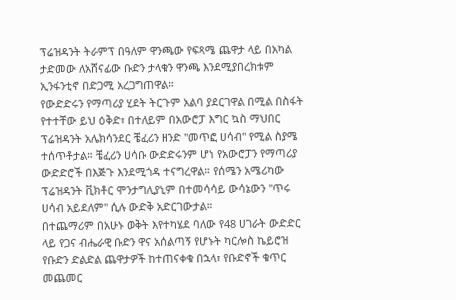ፕሬዝዳንት ትራምፕ በዓለም ዋንጫው የፍጻሜ ጨዋታ ላይ በአካል ታድመው ለአሸናፊው ቡድን ታላቁን ዋንጫ እንደሚያበረክቱም ኢንፋንቲኖ በድጋሚ አረጋግጠዋል።
የውድድሩን የማጣሪያ ሂደት ትርጉም አልባ ያደርገዋል በሚል በስፋት የተተቸው ይህ ዕቅድ፣ በተለይም በአውሮፓ እግር ኳስ ማህበር ፕሬዝዳንት አሌክሳንደር ቼፈሪን ዘንድ "መጥፎ ሀሳብ" የሚል ስያሜ ተሰጥቶታል። ቼፈሪን ሀሳቡ ውድድሩንም ሆነ የአውሮፓን የማጣሪያ ውድድሮች በእጅጉ እንደሚጎዳ ተናግረዋል። የሰሜን አሜሪካው ፕሬዝዳንት ቪክቶር ሞንታግሊያኒም በተመሳሳይ ውሳኔውን "ጥሩ ሀሳብ አይደለም" ሲሉ ውድቅ አድርገውታል።
በተጨማሪም በአሁኑ ወቅት እየተካሄደ ባለው የ48 ሀገራት ውድድር ላይ የጋና ብሔራዊ ቡድን ዋና አሰልጣኝ የሆኑት ካርሎስ ኬይሮዝ የቡድን ድልድል ጨዋታዎች ከተጠናቀቁ በኋላ፣ የቡድኖች ቁጥር መጨመር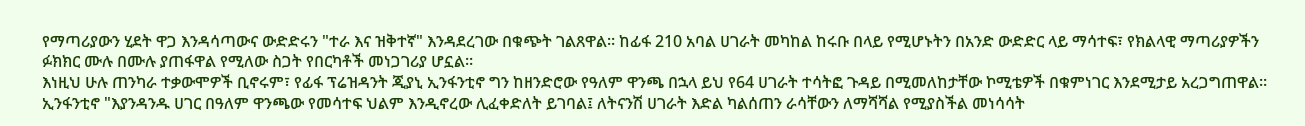የማጣሪያውን ሂደት ዋጋ እንዳሳጣውና ውድድሩን "ተራ እና ዝቅተኛ" እንዳደረገው በቁጭት ገልጸዋል። ከፊፋ 210 አባል ሀገራት መካከል ከሩቡ በላይ የሚሆኑትን በአንድ ውድድር ላይ ማሳተፍ፣ የክልላዊ ማጣሪያዎችን ፉክክር ሙሉ በሙሉ ያጠፋዋል የሚለው ስጋት የበርካቶች መነጋገሪያ ሆኗል።
እነዚህ ሁሉ ጠንካራ ተቃውሞዎች ቢኖሩም፣ የፊፋ ፕሬዝዳንት ጂያኒ ኢንፋንቲኖ ግን ከዘንድሮው የዓለም ዋንጫ በኋላ ይህ የ64 ሀገራት ተሳትፎ ጉዳይ በሚመለከታቸው ኮሚቴዎች በቁምነገር እንደሚታይ አረጋግጠዋል። ኢንፋንቲኖ "እያንዳንዱ ሀገር በዓለም ዋንጫው የመሳተፍ ህልም እንዲኖረው ሊፈቀድለት ይገባል፤ ለትናንሽ ሀገራት እድል ካልሰጠን ራሳቸውን ለማሻሻል የሚያስችል መነሳሳት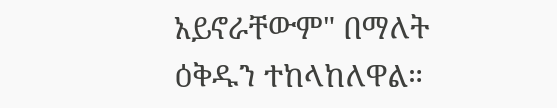አይኖራቸውም" በማለት ዕቅዱን ተከላከለዋል።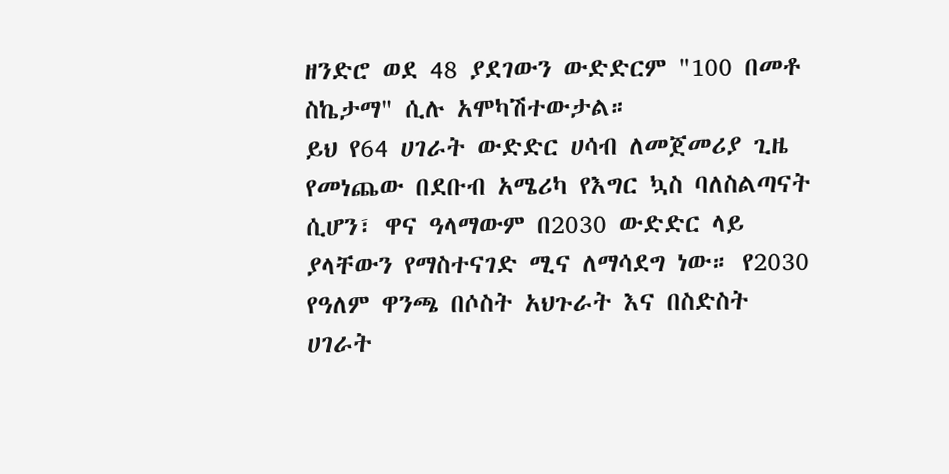ዘንድሮ ወደ 48 ያደገውን ውድድርም "100 በመቶ ስኬታማ" ሲሉ አሞካሽተውታል።
ይህ የ64 ሀገራት ውድድር ሀሳብ ለመጀመሪያ ጊዜ የመነጨው በደቡብ አሜሪካ የእግር ኳስ ባለስልጣናት ሲሆን፣ ዋና ዓላማውም በ2030 ውድድር ላይ ያላቸውን የማስተናገድ ሚና ለማሳደግ ነው። የ2030 የዓለም ዋንጫ በሶስት አህጉራት እና በስድስት ሀገራት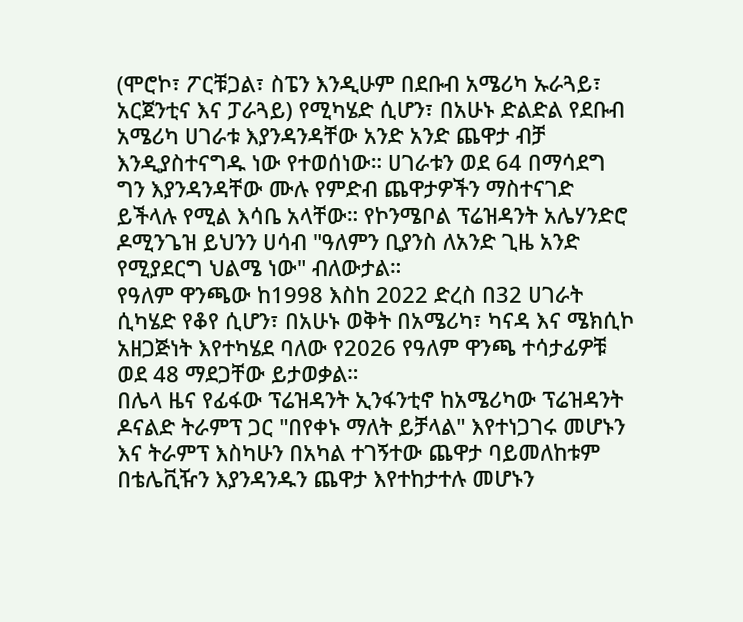(ሞሮኮ፣ ፖርቹጋል፣ ስፔን እንዲሁም በደቡብ አሜሪካ ኡራጓይ፣ አርጀንቲና እና ፓራጓይ) የሚካሄድ ሲሆን፣ በአሁኑ ድልድል የደቡብ አሜሪካ ሀገራቱ እያንዳንዳቸው አንድ አንድ ጨዋታ ብቻ እንዲያስተናግዱ ነው የተወሰነው። ሀገራቱን ወደ 64 በማሳደግ ግን እያንዳንዳቸው ሙሉ የምድብ ጨዋታዎችን ማስተናገድ ይችላሉ የሚል እሳቤ አላቸው። የኮንሜቦል ፕሬዝዳንት አሌሃንድሮ ዶሚንጌዝ ይህንን ሀሳብ "ዓለምን ቢያንስ ለአንድ ጊዜ አንድ የሚያደርግ ህልሜ ነው" ብለውታል።
የዓለም ዋንጫው ከ1998 እስከ 2022 ድረስ በ32 ሀገራት ሲካሄድ የቆየ ሲሆን፣ በአሁኑ ወቅት በአሜሪካ፣ ካናዳ እና ሜክሲኮ አዘጋጅነት እየተካሄደ ባለው የ2026 የዓለም ዋንጫ ተሳታፊዎቹ ወደ 48 ማደጋቸው ይታወቃል።
በሌላ ዜና የፊፋው ፕሬዝዳንት ኢንፋንቲኖ ከአሜሪካው ፕሬዝዳንት ዶናልድ ትራምፕ ጋር "በየቀኑ ማለት ይቻላል" እየተነጋገሩ መሆኑን እና ትራምፕ እስካሁን በአካል ተገኝተው ጨዋታ ባይመለከቱም በቴሌቪዥን እያንዳንዱን ጨዋታ እየተከታተሉ መሆኑን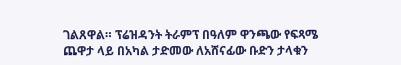ገልጸዋል። ፕሬዝዳንት ትራምፕ በዓለም ዋንጫው የፍጻሜ ጨዋታ ላይ በአካል ታድመው ለአሸናፊው ቡድን ታላቁን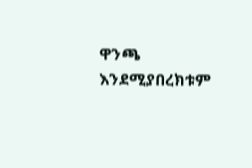ዋንጫ እንደሚያበረክቱም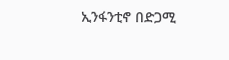ኢንፋንቲኖ በድጋሚ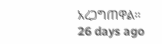አረጋግጠዋል።
26 days ago